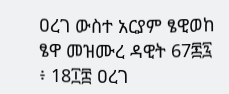ዐረገ ውስተ አርያም ፄዊወከ ፄዋ መዝሙረ ዳዊት 67፷፯ ፥ 18፲፰ ዐረገ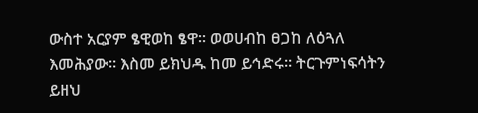ውስተ አርያም ፄዊወከ ፄዋ። ወወሀብከ ፀጋከ ለዕጓለ እመሕያው። እስመ ይክህዱ ከመ ይኅድሩ። ትርጉምነፍሳትን ይዘህ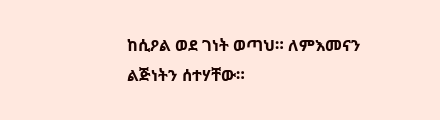ከሲዖል ወደ ገነት ወጣህ። ለምእመናን ልጅነትን ሰተሃቸው።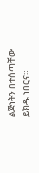ልጅነትን በተሰጣቸው ይክዱ ነበርና።